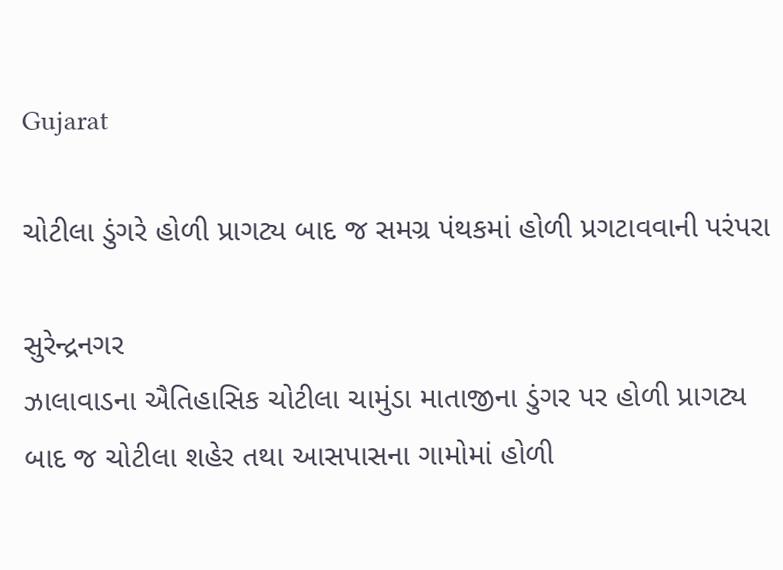Gujarat

ચોટીલા ડુંગરે હોળી પ્રાગટ્ય બાદ જ સમગ્ર પંથકમાં હોળી પ્રગટાવવાની પરંપરા

સુરેન્દ્રનગર
ઝાલાવાડના ઐતિહાસિક ચોટીલા ચામુંડા માતાજીના ડુંગર પર હોળી પ્રાગટ્ય બાદ જ ચોટીલા શહેર તથા આસપાસના ગામોમાં હોળી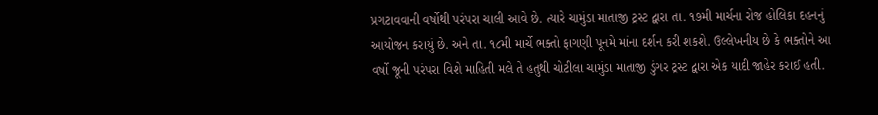પ્રગટાવવાની વર્ષોથી પરંપરા ચાલી આવે છે. ત્યારે ચામુંડા માતાજી ટ્રસ્ટ દ્વારા તા. ૧૭મી માર્ચના રોજ હોલિકા દહનનું આયોજન કરાયું છે. અને તા. ૧૮મી માર્ચે ભક્તો ફાગણી પૂનમે માંના દર્શન કરી શકશે. ઉલ્લેખનીય છે કે ભક્તોને આ વર્ષો જૂની પરંપરા વિશે માહિતી મલે તે હતુથી ચોટીલા ચામુંડા માતાજી ડુંગર ટ્રસ્ટ દ્વારા એક યાદી જાહેર કરાઈ હતી.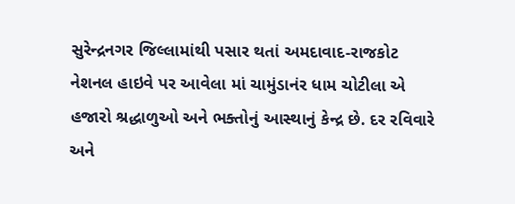સુરેન્દ્રનગર જિલ્લામાંથી પસાર થતાં અમદાવાદ-રાજકોટ નેશનલ હાઇવે પર આવેલા માં ચામુંડાનંર ધામ ચોટીલા એ હજારો શ્રદ્ધાળુઓ અને ભક્તોનું આસ્થાનું કેન્દ્ર છે. દર રવિવારે અને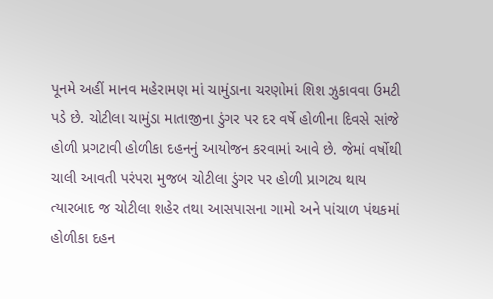પૂનમે અહીં માનવ મહેરામણ માં ચામુંડાના ચરણોમાં શિશ ઝુકાવવા ઉમટી પડે છે. ચોટીલા ચામુંડા માતાજીના ડુંગર પર દર વર્ષે હોળીના દિવસે સાંજે હોળી પ્રગટાવી હોળીકા દહનનું આયોજન કરવામાં આવે છે. જેમાં વર્ષોથી ચાલી આવતી પરંપરા મુજબ ચોટીલા ડુંગર પર હોળી પ્રાગટ્ય થાય ત્યારબાદ જ ચોટીલા શહેર તથા આસપાસના ગામો અને પાંચાળ પંથકમાં હોળીકા દહન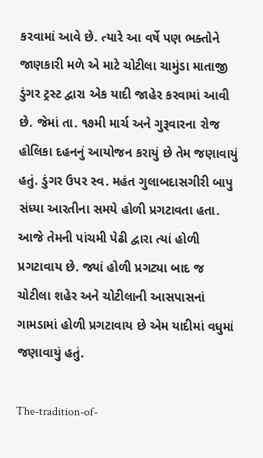કરવામાં આવે છે. ત્યારે આ વર્ષે પણ ભક્તોને જાણકારી મળે એ માટે ચોટીલા ચામુંડા માતાજી ડુંગર ટ્રસ્ટ દ્વારા એક યાદી જાહેર કરવામાં આવી છે. જેમાં તા. ૧૭મી માર્ચ અને ગુરૂવારના રોજ હોલિકા દહનનું આયોજન કરાયું છે તેમ જણાવાયું હતું. ડુંગર ઉપર સ્વ. મહંત ગુલાબદાસગીરી બાપુ સંધ્યા આરતીના સમયે હોળી પ્રગટાવતા હતા. આજે તેમની પાંચમી પેઢી દ્વારા ત્યાં હોળી પ્રગટાવાય છે. જ્યાં હોળી પ્રગટ્યા બાદ જ ચોટીલા શહેર અને ચોટીલાની આસપાસનાં ગામડામાં હોળી પ્રગટાવાય છે એમ યાદીમાં વધુમાં જણાવાયું હતું.

The-tradition-of-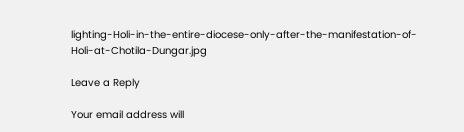lighting-Holi-in-the-entire-diocese-only-after-the-manifestation-of-Holi-at-Chotila-Dungar.jpg

Leave a Reply

Your email address will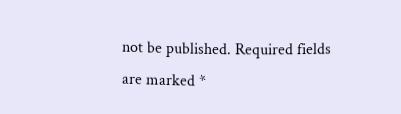not be published. Required fields are marked *